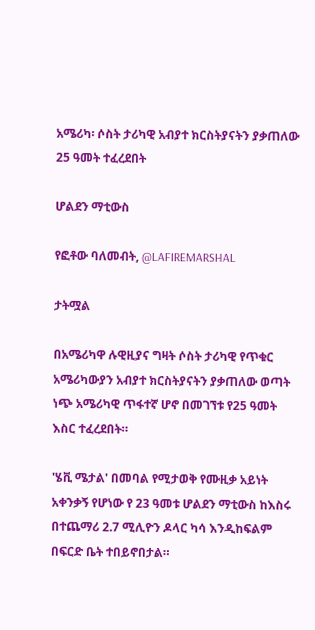አሜሪካ፡ ሶስት ታሪካዊ አብያተ ክርስትያናትን ያቃጠለው 25 ዓመት ተፈረደበት

ሆልደን ማቲውስ

የፎቶው ባለመብት, @LAFIREMARSHAL

ታትሟል

በአሜሪካዋ ሉዊዚያና ግዛት ሶስት ታሪካዊ የጥቁር አሜሪካውያን አብያተ ክርስትያናትን ያቃጠለው ወጣት ነጭ አሜሪካዊ ጥፋተኛ ሆኖ በመገኘቱ የ25 ዓመት እስር ተፈረደበት።

'ሄቪ ሜታል' በመባል የሚታወቅ የሙዚቃ አይነት አቀንቃኝ የሆነው የ 23 ዓመቱ ሆልደን ማቲውስ ከእስሩ በተጨማሪ 2.7 ሚሊዮን ዶላር ካሳ እንዲከፍልም በፍርድ ቤት ተበይኖበታል።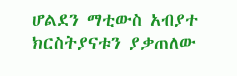ሆልደን ማቲውስ አብያተ ክርስትያናቱን ያቃጠለው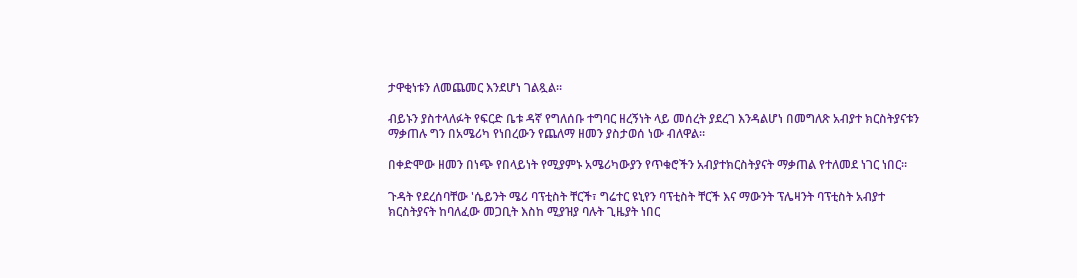ታዋቂነቱን ለመጨመር እንደሆነ ገልጿል።

ብይኑን ያስተላለፉት የፍርድ ቤቱ ዳኛ የግለሰቡ ተግባር ዘረኝነት ላይ መሰረት ያደረገ እንዳልሆነ በመግለጽ አብያተ ክርስትያናቱን ማቃጠሉ ግን በአሜሪካ የነበረውን የጨለማ ዘመን ያስታወሰ ነው ብለዋል።

በቀድሞው ዘመን በነጭ የበላይነት የሚያምኑ አሜሪካውያን የጥቁሮችን አብያተክርስትያናት ማቃጠል የተለመደ ነገር ነበር።

ጉዳት የደረሰባቸው 'ሴይንት ሜሪ ባፕቲስት ቸርች፣ ግሬተር ዩኒየን ባፕቲስት ቸርች እና ማውንት ፕሌዛንት ባፕቲስት አብያተ ክርስትያናት ከባለፈው መጋቢት እስከ ሚያዝያ ባሉት ጊዜያት ነበር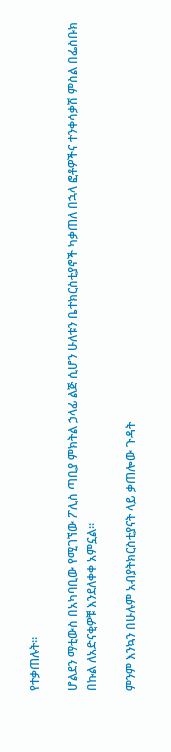የተቃጠሉት።

ሆልደን ማቲውስ በአካባቢው የሚገኘው ፖሊስ ጣቢያ ምክትል ኃላፊ ልጅ ሲሆን ሁለቱን ቤተክርስቲያኖች ካቃጠለ በኋላ ፎቶዎችና ተንቀሳቃሽ ምስል በፌስቡክ በኩል ለአድናቂዎቹ እንደለቀቀ አምኗል።

ምንም እንኳን በሁሉም አብያትክርስቲያናት ላይ ቃጠሎው ጉዳት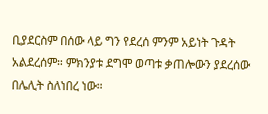ቢያደርስም በሰው ላይ ግን የደረሰ ምንም አይነት ጉዳት አልደረሰም። ምክንያቱ ደግሞ ወጣቱ ቃጠሎውን ያደረሰው በሌሊት ስለነበረ ነው።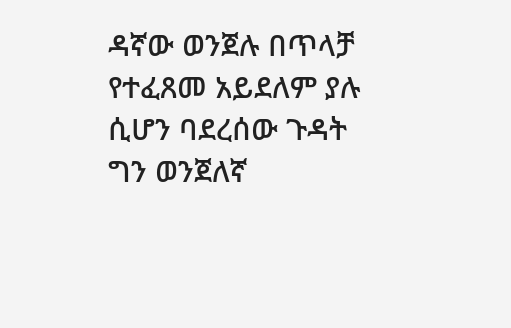ዳኛው ወንጀሉ በጥላቻ የተፈጸመ አይደለም ያሉ ሲሆን ባደረሰው ጉዳት ግን ወንጀለኛ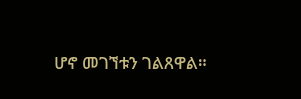ሆኖ መገኘቱን ገልጸዋል።